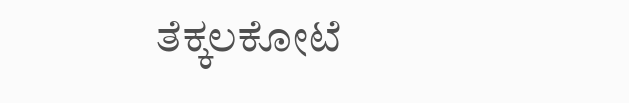ತೆಕ್ಕಲಕೋಟೆ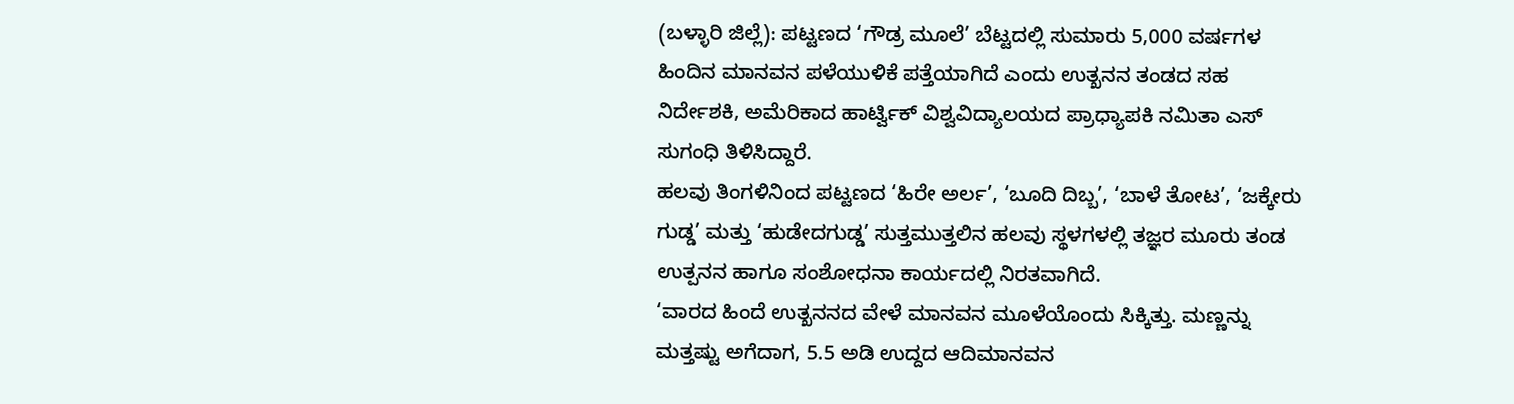(ಬಳ್ಳಾರಿ ಜಿಲ್ಲೆ): ಪಟ್ಟಣದ ‘ಗೌಡ್ರ ಮೂಲೆ’ ಬೆಟ್ಟದಲ್ಲಿ ಸುಮಾರು 5,000 ವರ್ಷಗಳ ಹಿಂದಿನ ಮಾನವನ ಪಳೆಯುಳಿಕೆ ಪತ್ತೆಯಾಗಿದೆ ಎಂದು ಉತ್ಖನನ ತಂಡದ ಸಹ ನಿರ್ದೇಶಕಿ, ಅಮೆರಿಕಾದ ಹಾರ್ಟ್ವಿಕ್ ವಿಶ್ವವಿದ್ಯಾಲಯದ ಪ್ರಾಧ್ಯಾಪಕಿ ನಮಿತಾ ಎಸ್ ಸುಗಂಧಿ ತಿಳಿಸಿದ್ದಾರೆ.
ಹಲವು ತಿಂಗಳಿನಿಂದ ಪಟ್ಟಣದ ‘ಹಿರೇ ಅರ್ಲ’, ‘ಬೂದಿ ದಿಬ್ಬ’, ‘ಬಾಳೆ ತೋಟ’, ‘ಜಕ್ಕೇರು ಗುಡ್ಡ’ ಮತ್ತು ‘ಹುಡೇದಗುಡ್ಡ’ ಸುತ್ತಮುತ್ತಲಿನ ಹಲವು ಸ್ಥಳಗಳಲ್ಲಿ ತಜ್ಞರ ಮೂರು ತಂಡ ಉತ್ಪನನ ಹಾಗೂ ಸಂಶೋಧನಾ ಕಾರ್ಯದಲ್ಲಿ ನಿರತವಾಗಿದೆ.
‘ವಾರದ ಹಿಂದೆ ಉತ್ಖನನದ ವೇಳೆ ಮಾನವನ ಮೂಳೆಯೊಂದು ಸಿಕ್ಕಿತ್ತು. ಮಣ್ಣನ್ನು ಮತ್ತಷ್ಟು ಅಗೆದಾಗ, 5.5 ಅಡಿ ಉದ್ದದ ಆದಿಮಾನವನ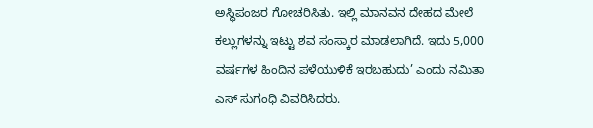ಅಸ್ಥಿಪಂಜರ ಗೋಚರಿಸಿತು. ಇಲ್ಲಿ ಮಾನವನ ದೇಹದ ಮೇಲೆ ಕಲ್ಲುಗಳನ್ನು ಇಟ್ಟು ಶವ ಸಂಸ್ಕಾರ ಮಾಡಲಾಗಿದೆ. ಇದು 5,000 ವರ್ಷಗಳ ಹಿಂದಿನ ಪಳೆಯುಳಿಕೆ ಇರಬಹುದು’ ಎಂದು ನಮಿತಾ ಎಸ್ ಸುಗಂಧಿ ವಿವರಿಸಿದರು.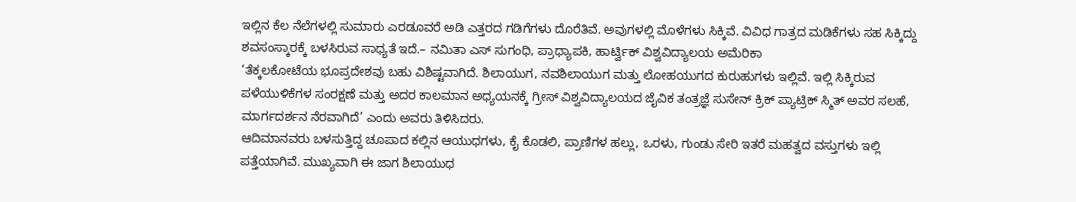ಇಲ್ಲಿನ ಕೆಲ ನೆಲೆಗಳಲ್ಲಿ ಸುಮಾರು ಎರಡೂವರೆ ಅಡಿ ಎತ್ತರದ ಗಡಿಗೆಗಳು ದೊರೆತಿವೆ. ಅವುಗಳಲ್ಲಿ ಮೊಳೆಗಳು ಸಿಕ್ಕಿವೆ. ವಿವಿಧ ಗಾತ್ರದ ಮಡಿಕೆಗಳು ಸಹ ಸಿಕ್ಕಿದ್ದು ಶವಸಂಸ್ಕಾರಕ್ಕೆ ಬಳಸಿರುವ ಸಾಧ್ಯತೆ ಇದೆ.– ನಮಿತಾ ಎಸ್ ಸುಗಂಧಿ, ಪ್ರಾಧ್ಯಾಪಕಿ, ಹಾರ್ಟ್ವಿಕ್ ವಿಶ್ವವಿದ್ಯಾಲಯ ಅಮೆರಿಕಾ
‘ತೆಕ್ಕಲಕೋಟೆಯ ಭೂಪ್ರದೇಶವು ಬಹು ವಿಶಿಷ್ಟವಾಗಿದೆ. ಶಿಲಾಯುಗ, ನವಶಿಲಾಯುಗ ಮತ್ತು ಲೋಹಯುಗದ ಕುರುಹುಗಳು ಇಲ್ಲಿವೆ. ಇಲ್ಲಿ ಸಿಕ್ಕಿರುವ ಪಳೆಯುಳಿಕೆಗಳ ಸಂರಕ್ಷಣೆ ಮತ್ತು ಅದರ ಕಾಲಮಾನ ಅಧ್ಯಯನಕ್ಕೆ ಗ್ರೀಸ್ ವಿಶ್ವವಿದ್ಯಾಲಯದ ಜೈವಿಕ ತಂತ್ರಜ್ಞೆ ಸುಸೇನ್ ಕ್ರಿಕ್ ಪ್ಯಾಟ್ರಿಕ್ ಸ್ಮಿತ್ ಅವರ ಸಲಹೆ, ಮಾರ್ಗದರ್ಶನ ನೆರವಾಗಿದೆ’ ಎಂದು ಅವರು ತಿಳಿಸಿದರು.
ಆದಿಮಾನವರು ಬಳಸುತ್ತಿದ್ದ ಚೂಪಾದ ಕಲ್ಲಿನ ಆಯುಧಗಳು, ಕೈ ಕೊಡಲಿ, ಪ್ರಾಣಿಗಳ ಹಲ್ಲು, ಒರಳು, ಗುಂಡು ಸೇರಿ ಇತರೆ ಮಹತ್ವದ ವಸ್ತುಗಳು ಇಲ್ಲಿ ಪತ್ತೆಯಾಗಿವೆ. ಮುಖ್ಯವಾಗಿ ಈ ಜಾಗ ಶಿಲಾಯುಧ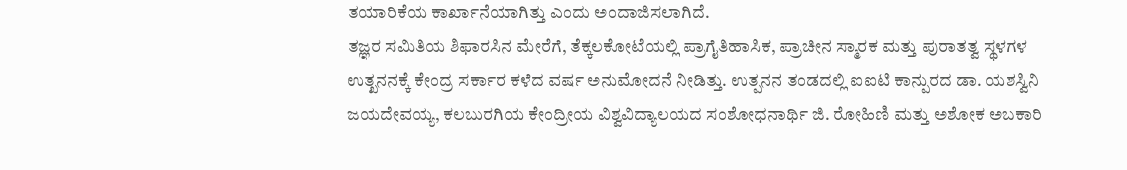ತಯಾರಿಕೆಯ ಕಾರ್ಖಾನೆಯಾಗಿತ್ತು ಎಂದು ಅಂದಾಜಿಸಲಾಗಿದೆ.
ತಜ್ಞರ ಸಮಿತಿಯ ಶಿಫಾರಸಿನ ಮೇರೆಗೆ, ತೆಕ್ಕಲಕೋಟೆಯಲ್ಲಿ ಪ್ರಾಗೈತಿಹಾಸಿಕ, ಪ್ರಾಚೀನ ಸ್ಮಾರಕ ಮತ್ತು ಪುರಾತತ್ವ ಸ್ಥಳಗಳ ಉತ್ಖನನಕ್ಕೆ ಕೇಂದ್ರ ಸರ್ಕಾರ ಕಳೆದ ವರ್ಷ ಅನುಮೋದನೆ ನೀಡಿತ್ತು. ಉತ್ಪನನ ತಂಡದಲ್ಲಿ ಐಐಟಿ ಕಾನ್ಪುರದ ಡಾ. ಯಶಸ್ವಿನಿ ಜಯದೇವಯ್ಯ, ಕಲಬುರಗಿಯ ಕೇಂದ್ರೀಯ ವಿಶ್ವವಿದ್ಯಾಲಯದ ಸಂಶೋಧನಾರ್ಥಿ ಜಿ. ರೋಹಿಣಿ ಮತ್ತು ಅಶೋಕ ಅಬಕಾರಿ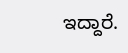ಇದ್ದಾರೆ.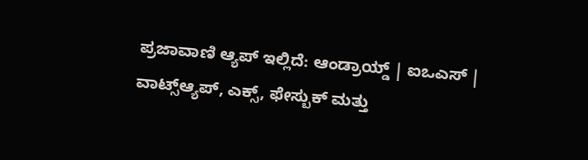ಪ್ರಜಾವಾಣಿ ಆ್ಯಪ್ ಇಲ್ಲಿದೆ: ಆಂಡ್ರಾಯ್ಡ್ | ಐಒಎಸ್ | ವಾಟ್ಸ್ಆ್ಯಪ್, ಎಕ್ಸ್, ಫೇಸ್ಬುಕ್ ಮತ್ತು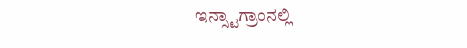ಇನ್ಸ್ಟಾಗ್ರಾಂನಲ್ಲಿ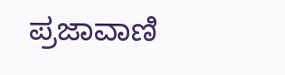ಪ್ರಜಾವಾಣಿ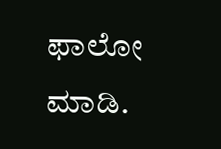ಫಾಲೋ ಮಾಡಿ.